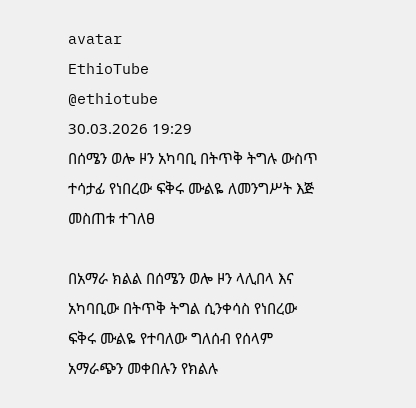avatar
EthioTube
@ethiotube
30.03.2026 19:29
በሰሜን ወሎ ዞን አካባቢ በትጥቅ ትግሉ ውስጥ ተሳታፊ የነበረው ፍቅሩ ሙልዬ ለመንግሥት እጅ መስጠቱ ተገለፀ

በአማራ ክልል በሰሜን ወሎ ዞን ላሊበላ እና አካባቢው በትጥቅ ትግል ሲንቀሳስ የነበረው ፍቅሩ ሙልዬ የተባለው ግለሰብ የሰላም አማራጭን መቀበሉን የክልሉ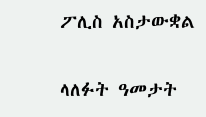ፖሊስ አስታውቋል

ላለፉት ዓመታት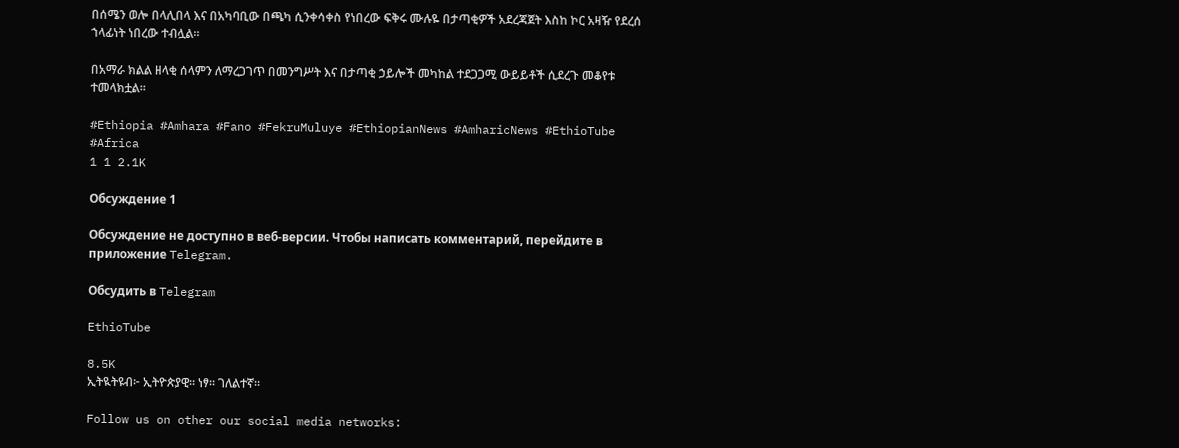በሰሜን ወሎ በላሊበላ እና በአካባቢው በጫካ ሲንቀሳቀስ የነበረው ፍቅሩ ሙሉዬ በታጣቂዎች አደረጃጀት እስከ ኮር አዛዥ የደረሰ ኀላፊነት ነበረው ተብሏል።

በአማራ ክልል ዘላቂ ሰላምን ለማረጋገጥ በመንግሥት እና በታጣቂ ኃይሎች መካከል ተደጋጋሚ ውይይቶች ሲደረጉ መቆየቱ ተመላክቷል።

#Ethiopia #Amhara #Fano #FekruMuluye #EthiopianNews #AmharicNews #EthioTube #Africa
1 1 2.1K

Обсуждение 1

Обсуждение не доступно в веб-версии. Чтобы написать комментарий, перейдите в приложение Telegram.

Обсудить в Telegram

EthioTube

8.5K
ኢትዪትዩብ፦ ኢትዮጵያዊ። ነፃ። ገለልተኛ።

Follow us on other our social media networks: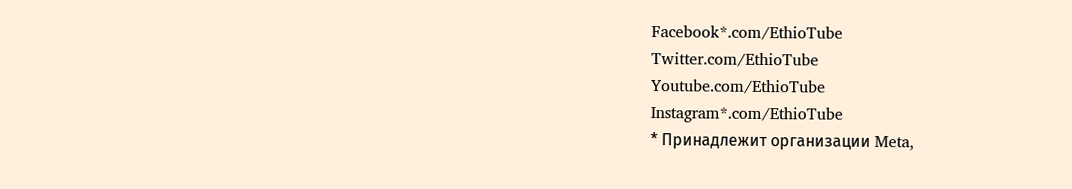Facebook*.com/EthioTube
Twitter.com/EthioTube
Youtube.com/EthioTube
Instagram*.com/EthioTube
* Принадлежит организации Meta,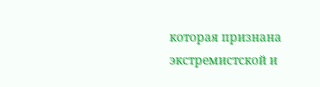которая признана экстремистской и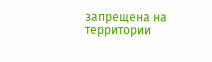запрещена на территории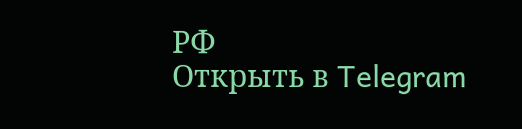РФ
Открыть в Telegram